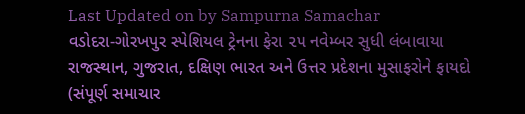Last Updated on by Sampurna Samachar
વડોદરા-ગોરખપુર સ્પેશિયલ ટ્રેનના ફેરા ૨૫ નવેમ્બર સુધી લંબાવાયા
રાજસ્થાન, ગુજરાત, દક્ષિણ ભારત અને ઉત્તર પ્રદેશના મુસાફરોને ફાયદો
(સંપૂર્ણ સમાચાર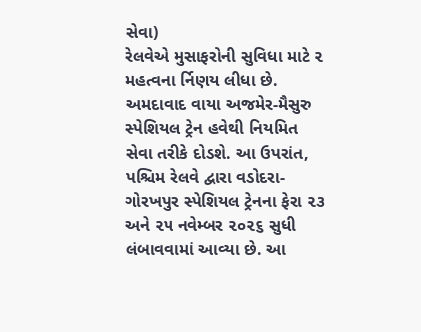સેવા)
રેલવેએ મુસાફરોની સુવિધા માટે ૨ મહત્વના ર્નિણય લીધા છે. અમદાવાદ વાયા અજમેર-મૈસુરુ સ્પેશિયલ ટ્રેન હવેથી નિયમિત સેવા તરીકે દોડશે. આ ઉપરાંત, પશ્ચિમ રેલવે દ્વારા વડોદરા-ગોરખપુર સ્પેશિયલ ટ્રેનના ફેરા ૨૩ અને ૨૫ નવેમ્બર ૨૦૨૬ સુધી લંબાવવામાં આવ્યા છે. આ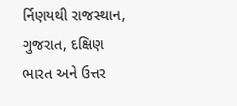ર્નિણયથી રાજસ્થાન, ગુજરાત, દક્ષિણ ભારત અને ઉત્તર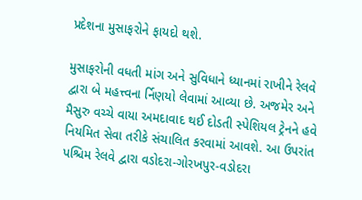પ્રદેશના મુસાફરોને ફાયદો થશે.

મુસાફરોની વધતી માંગ અને સુવિધાને ધ્યાનમાં રાખીને રેલવે દ્વારા બે મહત્ત્વના ર્નિણયો લેવામાં આવ્યા છે. અજમેર અને મૈસુરુ વચ્ચે વાયા અમદાવાદ થઈ દોડતી સ્પેશિયલ ટ્રેનને હવે નિયમિત સેવા તરીકે સંચાલિત કરવામાં આવશે. આ ઉપરાંત પશ્ચિમ રેલવે દ્વારા વડોદરા-ગોરખપુર-વડોદરા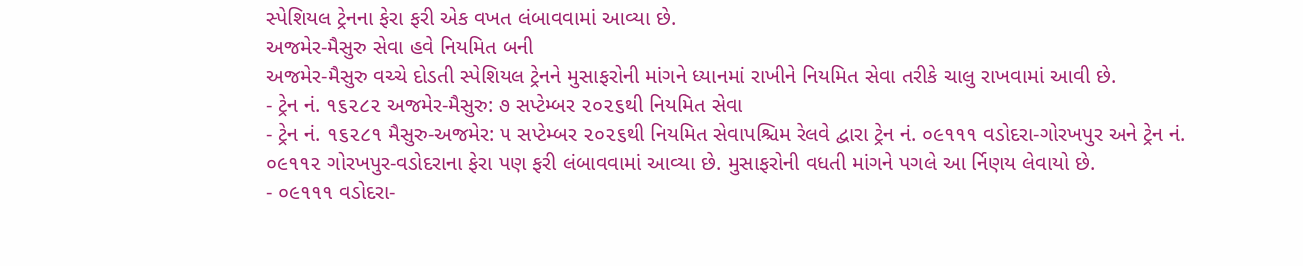સ્પેશિયલ ટ્રેનના ફેરા ફરી એક વખત લંબાવવામાં આવ્યા છે.
અજમેર-મૈસુરુ સેવા હવે નિયમિત બની
અજમેર-મૈસુરુ વચ્ચે દોડતી સ્પેશિયલ ટ્રેનને મુસાફરોની માંગને ધ્યાનમાં રાખીને નિયમિત સેવા તરીકે ચાલુ રાખવામાં આવી છે.
- ટ્રેન નં. ૧૬૨૮૨ અજમેર-મૈસુરુ: ૭ સપ્ટેમ્બર ૨૦૨૬થી નિયમિત સેવા
- ટ્રેન નં. ૧૬૨૮૧ મૈસુરુ-અજમેર: ૫ સપ્ટેમ્બર ૨૦૨૬થી નિયમિત સેવાપશ્ચિમ રેલવે દ્વારા ટ્રેન નં. ૦૯૧૧૧ વડોદરા-ગોરખપુર અને ટ્રેન નં. ૦૯૧૧૨ ગોરખપુર-વડોદરાના ફેરા પણ ફરી લંબાવવામાં આવ્યા છે. મુસાફરોની વધતી માંગને પગલે આ ર્નિણય લેવાયો છે.
- ૦૯૧૧૧ વડોદરા-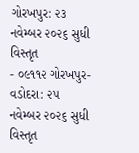ગોરખપુર: ૨૩ નવેમ્બર ૨૦૨૬ સુધી વિસ્તૃત
- ૦૯૧૧૨ ગોરખપુર-વડોદરા: ૨૫ નવેમ્બર ૨૦૨૬ સુધી વિસ્તૃત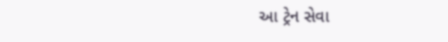આ ટ્રેન સેવા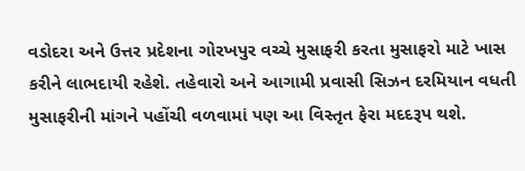વડોદરા અને ઉત્તર પ્રદેશના ગોરખપુર વચ્ચે મુસાફરી કરતા મુસાફરો માટે ખાસ કરીને લાભદાયી રહેશે. તહેવારો અને આગામી પ્રવાસી સિઝન દરમિયાન વધતી મુસાફરીની માંગને પહોંચી વળવામાં પણ આ વિસ્તૃત ફેરા મદદરૂપ થશે.